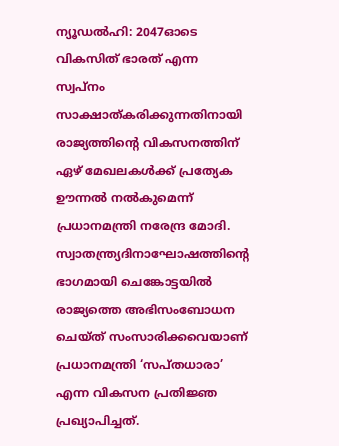ന്യൂഡൽഹി: 2047ഓടെ വികസിത് ഭാരത് എന്ന സ്വപ്നം സാക്ഷാത്കരിക്കുന്നതിനായി രാജ്യത്തിന്റെ വികസനത്തിന് ഏഴ് മേഖലകൾക്ക് പ്രത്യേക ഊന്നൽ നൽകുമെന്ന് പ്രധാനമന്ത്രി നരേന്ദ്ര മോദി. സ്വാതന്ത്ര്യദിനാഘോഷത്തിന്റെ ഭാഗമായി ചെങ്കോട്ടയിൽ രാജ്യത്തെ അഭിസംബോധന ചെയ്ത് സംസാരിക്കവെയാണ് പ്രധാനമന്ത്രി ‘സപ്തധാരാ’ എന്ന വികസന പ്രതിജ്ഞ പ്രഖ്യാപിച്ചത്.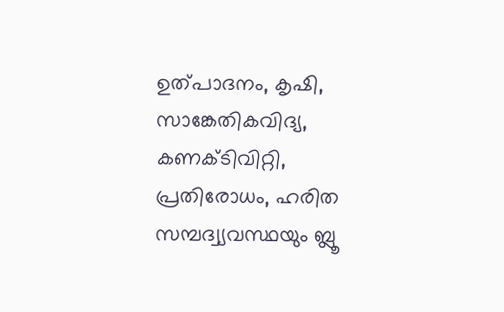ഉത്പാദനം, കൃഷി, സാങ്കേതികവിദ്യ, കണക്ടിവിറ്റി, പ്രതിരോധം, ഹരിത സമ്പദ്വ്യവസ്ഥയും ബ്ലൂ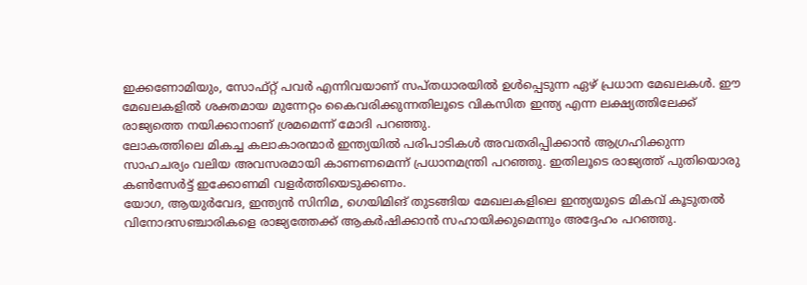ഇക്കണോമിയും, സോഫ്റ്റ് പവർ എന്നിവയാണ് സപ്തധാരയിൽ ഉൾപ്പെടുന്ന ഏഴ് പ്രധാന മേഖലകൾ. ഈ മേഖലകളിൽ ശക്തമായ മുന്നേറ്റം കൈവരിക്കുന്നതിലൂടെ വികസിത ഇന്ത്യ എന്ന ലക്ഷ്യത്തിലേക്ക് രാജ്യത്തെ നയിക്കാനാണ് ശ്രമമെന്ന് മോദി പറഞ്ഞു.
ലോകത്തിലെ മികച്ച കലാകാരന്മാർ ഇന്ത്യയിൽ പരിപാടികൾ അവതരിപ്പിക്കാൻ ആഗ്രഹിക്കുന്ന സാഹചര്യം വലിയ അവസരമായി കാണണമെന്ന് പ്രധാനമന്ത്രി പറഞ്ഞു. ഇതിലൂടെ രാജ്യത്ത് പുതിയൊരു കൺസേർട്ട് ഇക്കോണമി വളർത്തിയെടുക്കണം.
യോഗ, ആയുർവേദ, ഇന്ത്യൻ സിനിമ, ഗെയിമിങ് തുടങ്ങിയ മേഖലകളിലെ ഇന്ത്യയുടെ മികവ് കൂടുതൽ വിനോദസഞ്ചാരികളെ രാജ്യത്തേക്ക് ആകർഷിക്കാൻ സഹായിക്കുമെന്നും അദ്ദേഹം പറഞ്ഞു.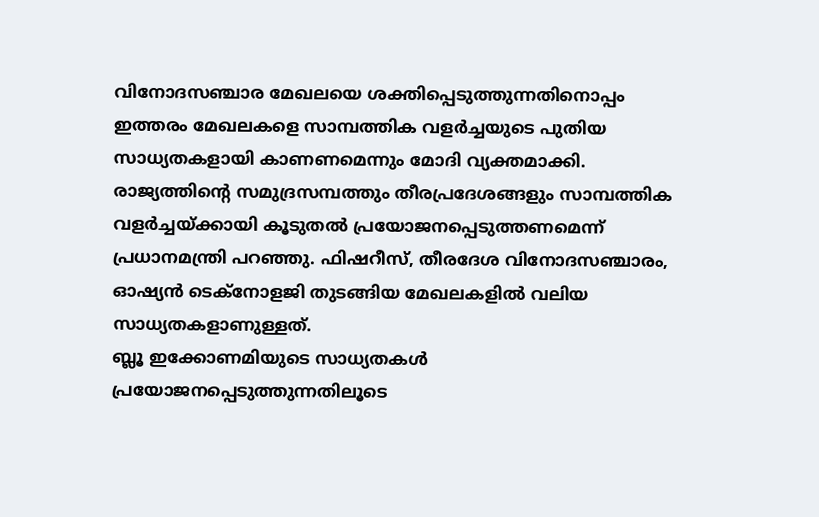വിനോദസഞ്ചാര മേഖലയെ ശക്തിപ്പെടുത്തുന്നതിനൊപ്പം ഇത്തരം മേഖലകളെ സാമ്പത്തിക വളർച്ചയുടെ പുതിയ സാധ്യതകളായി കാണണമെന്നും മോദി വ്യക്തമാക്കി.
രാജ്യത്തിന്റെ സമുദ്രസമ്പത്തും തീരപ്രദേശങ്ങളും സാമ്പത്തിക വളർച്ചയ്ക്കായി കൂടുതൽ പ്രയോജനപ്പെടുത്തണമെന്ന് പ്രധാനമന്ത്രി പറഞ്ഞു. ഫിഷറീസ്, തീരദേശ വിനോദസഞ്ചാരം, ഓഷ്യൻ ടെക്നോളജി തുടങ്ങിയ മേഖലകളിൽ വലിയ സാധ്യതകളാണുള്ളത്.
ബ്ലൂ ഇക്കോണമിയുടെ സാധ്യതകൾ പ്രയോജനപ്പെടുത്തുന്നതിലൂടെ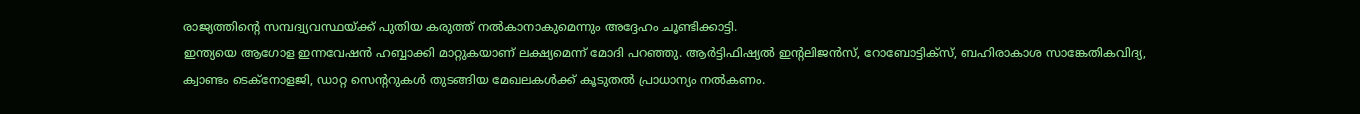രാജ്യത്തിന്റെ സമ്പദ്വ്യവസ്ഥയ്ക്ക് പുതിയ കരുത്ത് നൽകാനാകുമെന്നും അദ്ദേഹം ചൂണ്ടിക്കാട്ടി.
ഇന്ത്യയെ ആഗോള ഇന്നവേഷൻ ഹബ്ബാക്കി മാറ്റുകയാണ് ലക്ഷ്യമെന്ന് മോദി പറഞ്ഞു. ആർട്ടിഫിഷ്യൽ ഇന്റലിജൻസ്, റോബോട്ടിക്സ്, ബഹിരാകാശ സാങ്കേതികവിദ്യ, ക്വാണ്ടം ടെക്നോളജി, ഡാറ്റ സെന്ററുകൾ തുടങ്ങിയ മേഖലകൾക്ക് കൂടുതൽ പ്രാധാന്യം നൽകണം.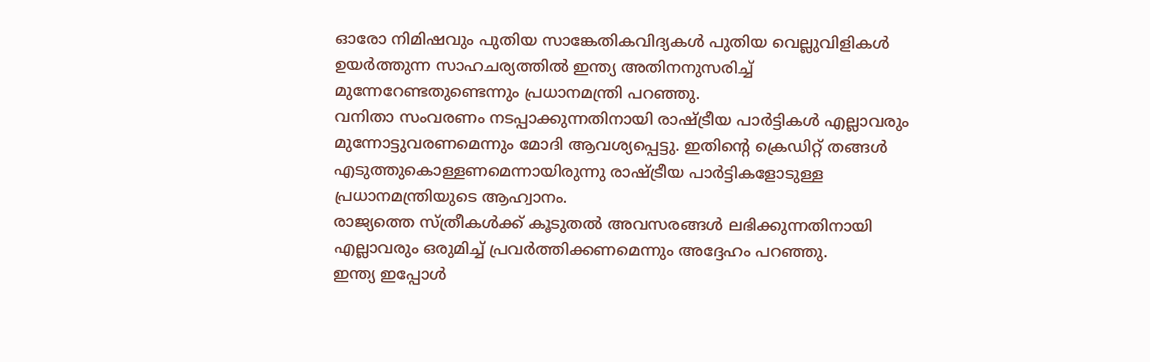ഓരോ നിമിഷവും പുതിയ സാങ്കേതികവിദ്യകൾ പുതിയ വെല്ലുവിളികൾ ഉയർത്തുന്ന സാഹചര്യത്തിൽ ഇന്ത്യ അതിനനുസരിച്ച് മുന്നേറേണ്ടതുണ്ടെന്നും പ്രധാനമന്ത്രി പറഞ്ഞു.
വനിതാ സംവരണം നടപ്പാക്കുന്നതിനായി രാഷ്ട്രീയ പാർട്ടികൾ എല്ലാവരും മുന്നോട്ടുവരണമെന്നും മോദി ആവശ്യപ്പെട്ടു. ഇതിന്റെ ക്രെഡിറ്റ് തങ്ങൾ എടുത്തുകൊള്ളണമെന്നായിരുന്നു രാഷ്ട്രീയ പാർട്ടികളോടുള്ള പ്രധാനമന്ത്രിയുടെ ആഹ്വാനം.
രാജ്യത്തെ സ്ത്രീകൾക്ക് കൂടുതൽ അവസരങ്ങൾ ലഭിക്കുന്നതിനായി എല്ലാവരും ഒരുമിച്ച് പ്രവർത്തിക്കണമെന്നും അദ്ദേഹം പറഞ്ഞു.
ഇന്ത്യ ഇപ്പോൾ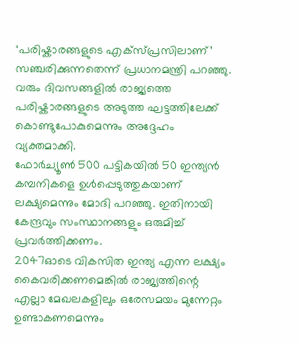‘പരിഷ്കാരങ്ങളുടെ എക്സ്പ്രസിലാണ്’ സഞ്ചരിക്കുന്നതെന്ന് പ്രധാനമന്ത്രി പറഞ്ഞു. വരും ദിവസങ്ങളിൽ രാജ്യത്തെ പരിഷ്കാരങ്ങളുടെ അടുത്ത ഘട്ടത്തിലേക്ക് കൊണ്ടുപോകുമെന്നും അദ്ദേഹം വ്യക്തമാക്കി.
ഫോർച്യൂൺ 500 പട്ടികയിൽ 50 ഇന്ത്യൻ കമ്പനികളെ ഉൾപ്പെടുത്തുകയാണ് ലക്ഷ്യമെന്നും മോദി പറഞ്ഞു. ഇതിനായി കേന്ദ്രവും സംസ്ഥാനങ്ങളും ഒരുമിച്ച് പ്രവർത്തിക്കണം.
2047ഓടെ വികസിത ഇന്ത്യ എന്ന ലക്ഷ്യം കൈവരിക്കണമെങ്കിൽ രാജ്യത്തിന്റെ എല്ലാ മേഖലകളിലും ഒരേസമയം മുന്നേറ്റം ഉണ്ടാകണമെന്നും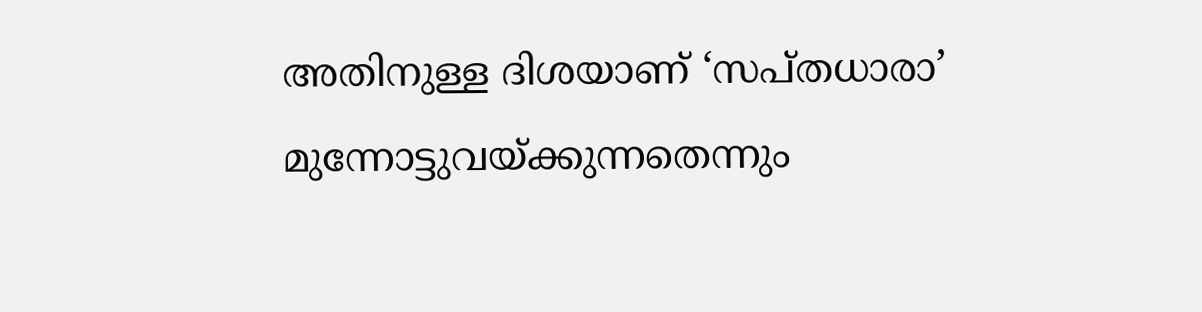അതിനുള്ള ദിശയാണ് ‘സപ്തധാരാ’ മുന്നോട്ടുവയ്ക്കുന്നതെന്നും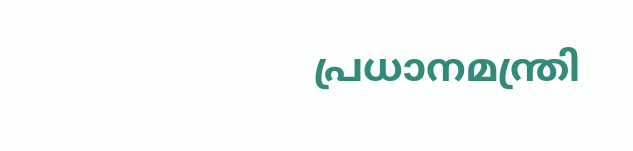പ്രധാനമന്ത്രി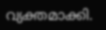വ്യക്തമാക്കി.